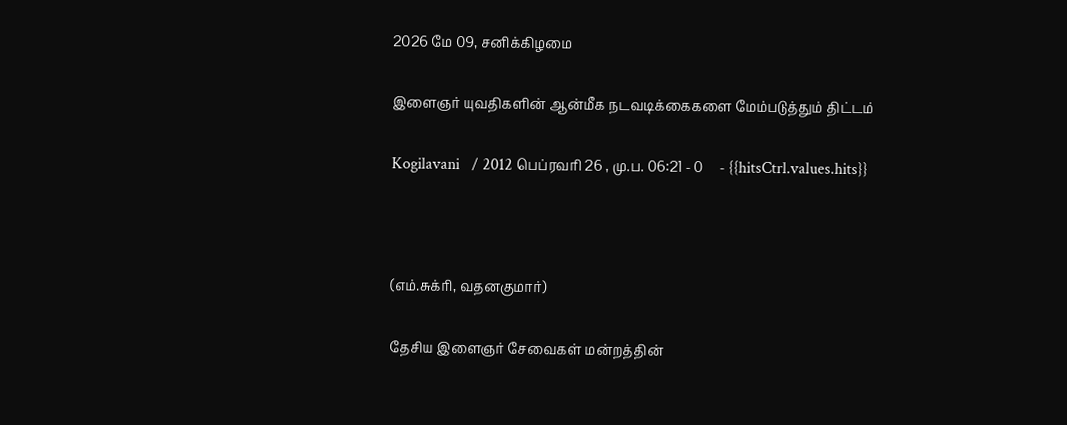2026 மே 09, சனிக்கிழமை

இளைஞர் யுவதிகளின் ஆன்மீக நடவடிக்கைகளை மேம்படுத்தும் திட்டம்

Kogilavani   / 2012 பெப்ரவரி 26 , மு.ப. 06:21 - 0     - {{hitsCtrl.values.hits}}



(எம்.சுக்ரி, வதனகுமார்)

தேசிய இளைஞர் சேவைகள் மன்றத்தின்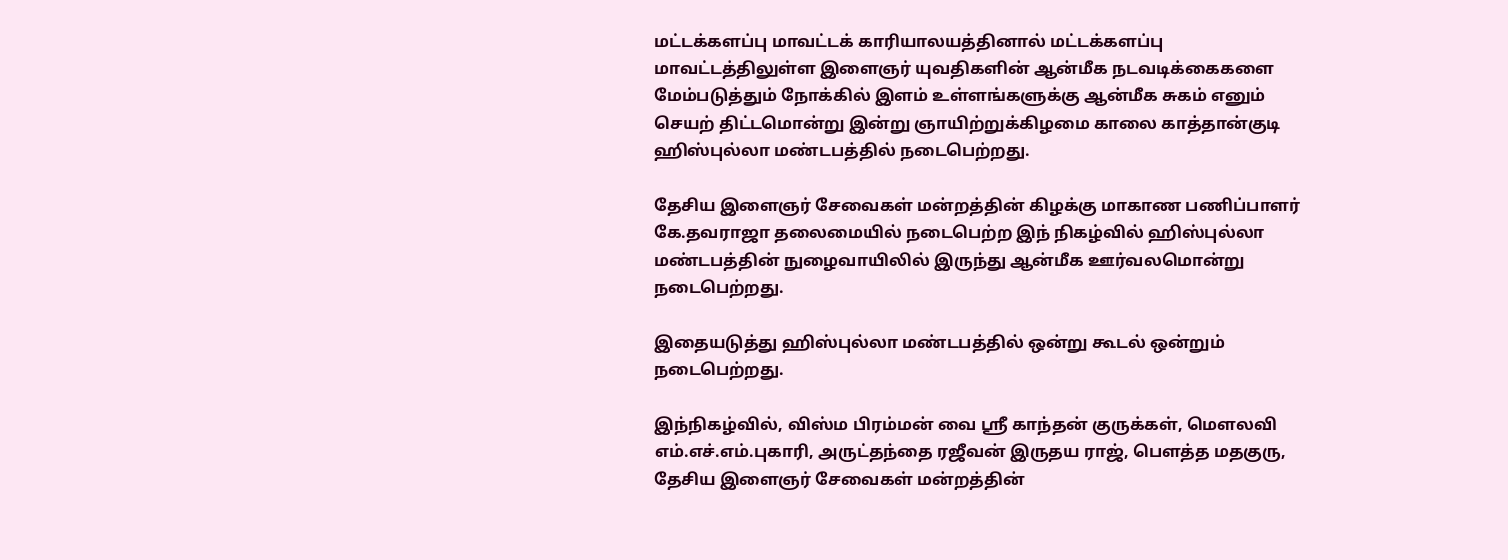மட்டக்களப்பு மாவட்டக் காரியாலயத்தினால் மட்டக்களப்பு மாவட்டத்திலுள்ள இளைஞர் யுவதிகளின் ஆன்மீக நடவடிக்கைகளை மேம்படுத்தும் நோக்கில் இளம் உள்ளங்களுக்கு ஆன்மீக சுகம் எனும் செயற் திட்டமொன்று இன்று ஞாயிற்றுக்கிழமை காலை காத்தான்குடி ஹிஸ்புல்லா மண்டபத்தில் நடைபெற்றது.

தேசிய இளைஞர் சேவைகள் மன்றத்தின் கிழக்கு மாகாண பணிப்பாளர் கே.தவராஜா தலைமையில் நடைபெற்ற இந் நிகழ்வில் ஹிஸ்புல்லா மண்டபத்தின் நுழைவாயிலில் இருந்து ஆன்மீக ஊர்வலமொன்று நடைபெற்றது.

இதையடுத்து ஹிஸ்புல்லா மண்டபத்தில் ஒன்று கூடல் ஒன்றும் நடைபெற்றது.

இந்நிகழ்வில், விஸ்ம பிரம்மன் வை ஸ்ரீ காந்தன் குருக்கள், மௌலவி எம்.எச்.எம்.புகாரி, அருட்தந்தை ரஜீவன் இருதய ராஜ், பௌத்த மதகுரு, தேசிய இளைஞர் சேவைகள் மன்றத்தின்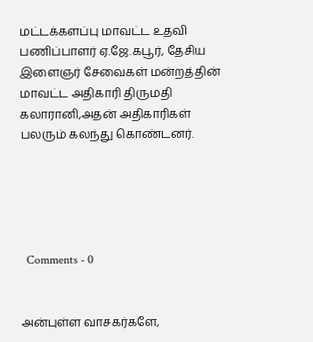மட்டக்களப்பு மாவட்ட உதவி பணிப்பாளர் ஏ.ஜே.கபூர், தேசிய இளைஞர் சேவைகள் மன்றத்தின் மாவட்ட அதிகாரி திருமதி கலாரானி,அதன் அதிகாரிகள் பலரும் கலந்து கொண்டனர்.





  Comments - 0


அன்புள்ள வாசகர்களே,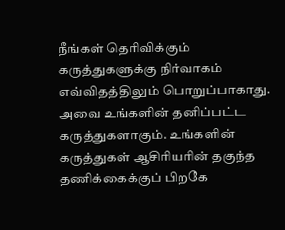நீங்கள் தெரிவிக்கும் கருத்துகளுக்கு நிர்வாகம் எவ்விதத்திலும் பொறுப்பாகாது. அவை உங்களின் தனிப்பட்ட கருத்துகளாகும். உங்களின் கருத்துகள் ஆசிரியரின் தகுந்த தணிக்கைக்குப் பிறகே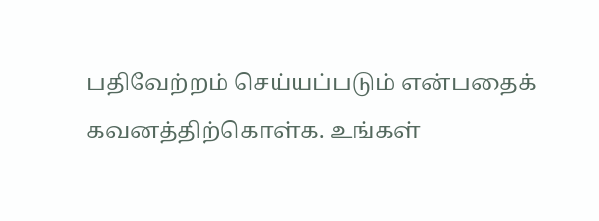பதிவேற்றம் செய்யப்படும் என்பதைக் கவனத்திற்கொள்க. உங்கள்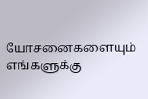யோசனைகளையும் எங்களுக்கு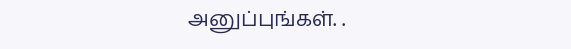அனுப்புங்கள். .